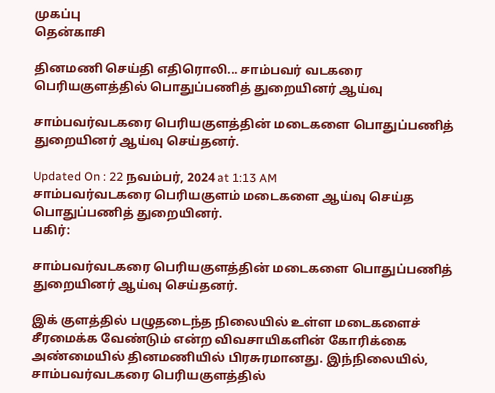முகப்பு
தென்காசி

தினமணி செய்தி எதிரொலி... சாம்பவர் வடகரை பெரியகுளத்தில் பொதுப்பணித் துறையினர் ஆய்வு

சாம்பவர்வடகரை பெரியகுளத்தின் மடைகளை பொதுப்பணித் துறையினர் ஆய்வு செய்தனர்.

Updated On : 22 நவம்பர், 2024 at 1:13 AM
சாம்பவர்வடகரை பெரியகுளம் மடைகளை ஆய்வு செய்த பொதுப்பணித் துறையினர்.
பகிர்:

சாம்பவர்வடகரை பெரியகுளத்தின் மடைகளை பொதுப்பணித் துறையினர் ஆய்வு செய்தனர்.

இக் குளத்தில் பழுதடைந்த நிலையில் உள்ள மடைகளைச் சீரமைக்க வேண்டும் என்ற விவசாயிகளின் கோரிக்கை அண்மையில் தினமணியில் பிரசுரமானது. இந்நிலையில், சாம்பவர்வடகரை பெரியகுளத்தில்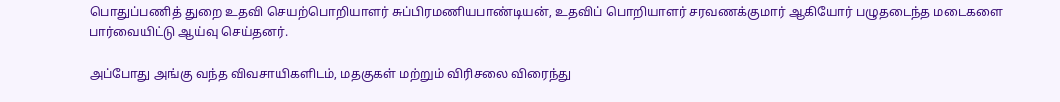பொதுப்பணித் துறை உதவி செயற்பொறியாளர் சுப்பிரமணியபாண்டியன், உதவிப் பொறியாளர் சரவணக்குமார் ஆகியோர் பழுதடைந்த மடைகளை பார்வையிட்டு ஆய்வு செய்தனர்.

அப்போது அங்கு வந்த விவசாயிகளிடம், மதகுகள் மற்றும் விரிசலை விரைந்து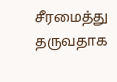சீரமைத்து தருவதாக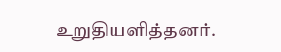உறுதியளித்தனர்.